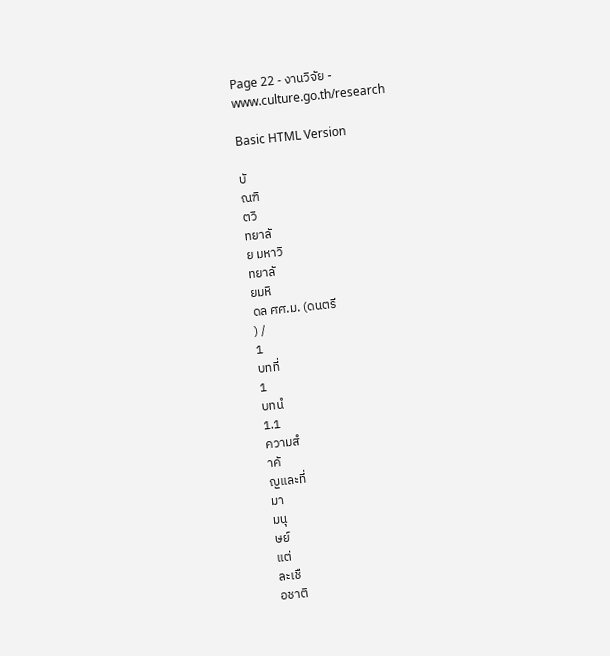Page 22 - งานวิจัย - www.culture.go.th/research

Basic HTML Version

บั
ณฑิ
ตวิ
ทยาลั
ย มหาวิ
ทยาลั
ยมหิ
ดล ศศ.ม. (ดนตรี
) /
1
บทที่
1
บทนํ
1.1
ความสํ
าคั
ญและที่
มา
มนุ
ษย์
แต่
ละเชื
อชาติ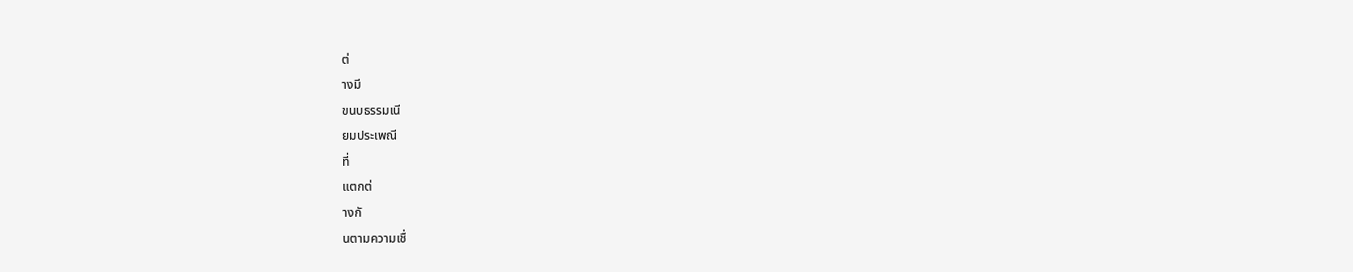ต่
างมี
ขนบธรรมเนี
ยมประเพณี
ที่
แตกต่
างกั
นตามความเชื่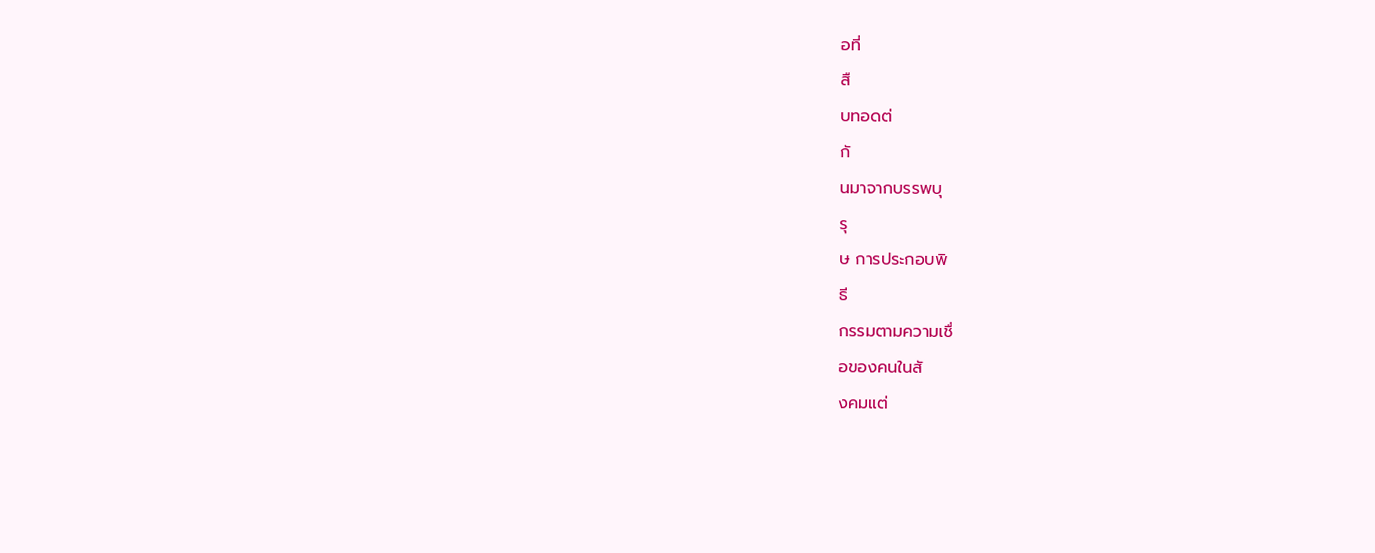อที่
สื
บทอดต่
กั
นมาจากบรรพบุ
รุ
ษ การประกอบพิ
ธี
กรรมตามความเชื่
อของคนในสั
งคมแต่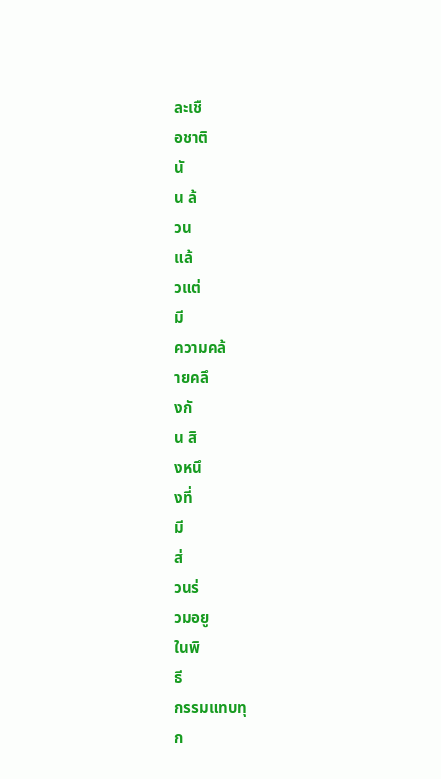ละเชื
อชาติ
นั
น ล้
วน
แล้
วแต่
มี
ความคล้
ายคลึ
งกั
น สิ
งหนึ
งที่
มี
ส่
วนร่
วมอยู
ในพิ
ธี
กรรมแทบทุ
ก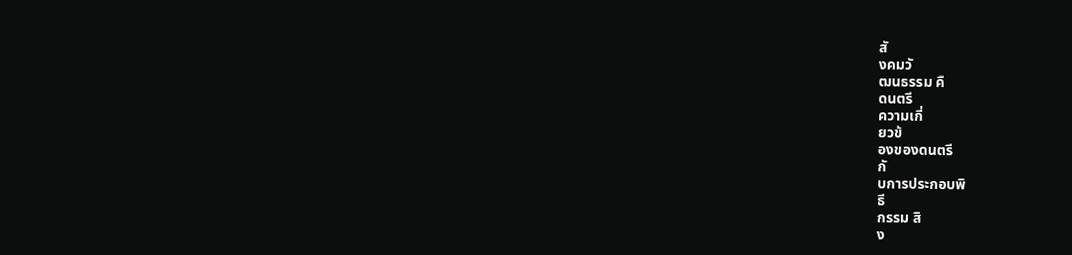สั
งคมวั
ฒนธรรม คื
ดนตรี
ความเกี่
ยวข้
องของดนตรี
กั
บการประกอบพิ
ธี
กรรม สิ
ง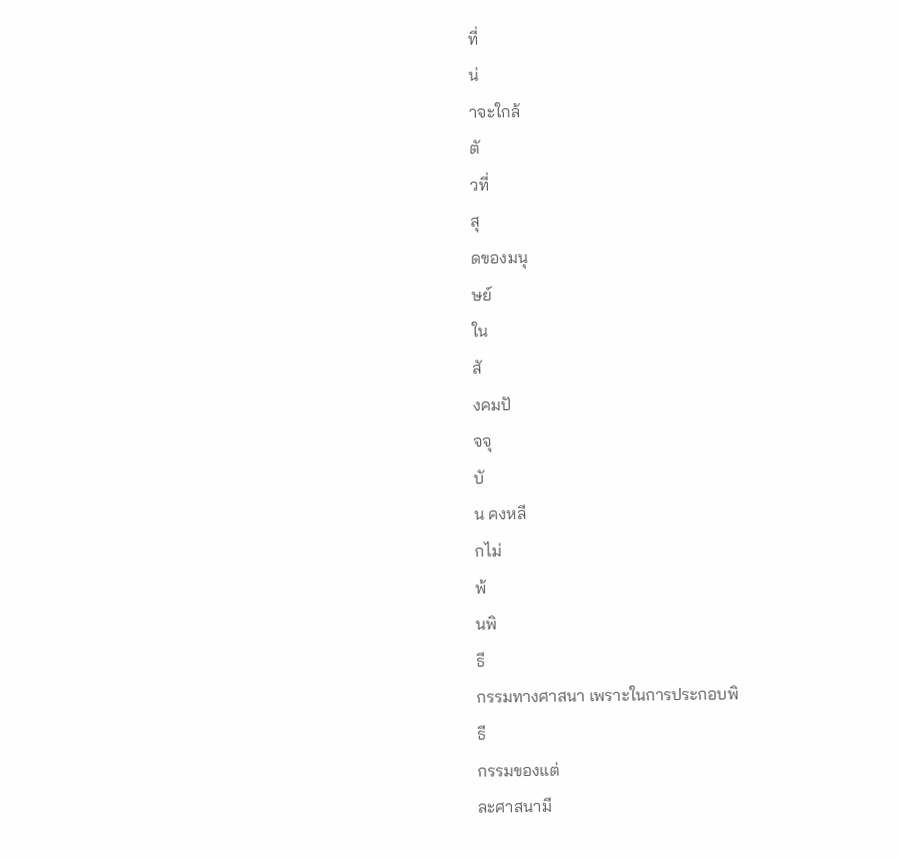ที่
น่
าจะใกล้
ตั
วที่
สุ
ดของมนุ
ษย์
ใน
สั
งคมปั
จจุ
บั
น คงหลี
กไม่
พ้
นพิ
ธี
กรรมทางศาสนา เพราะในการประกอบพิ
ธี
กรรมของแต่
ละศาสนามี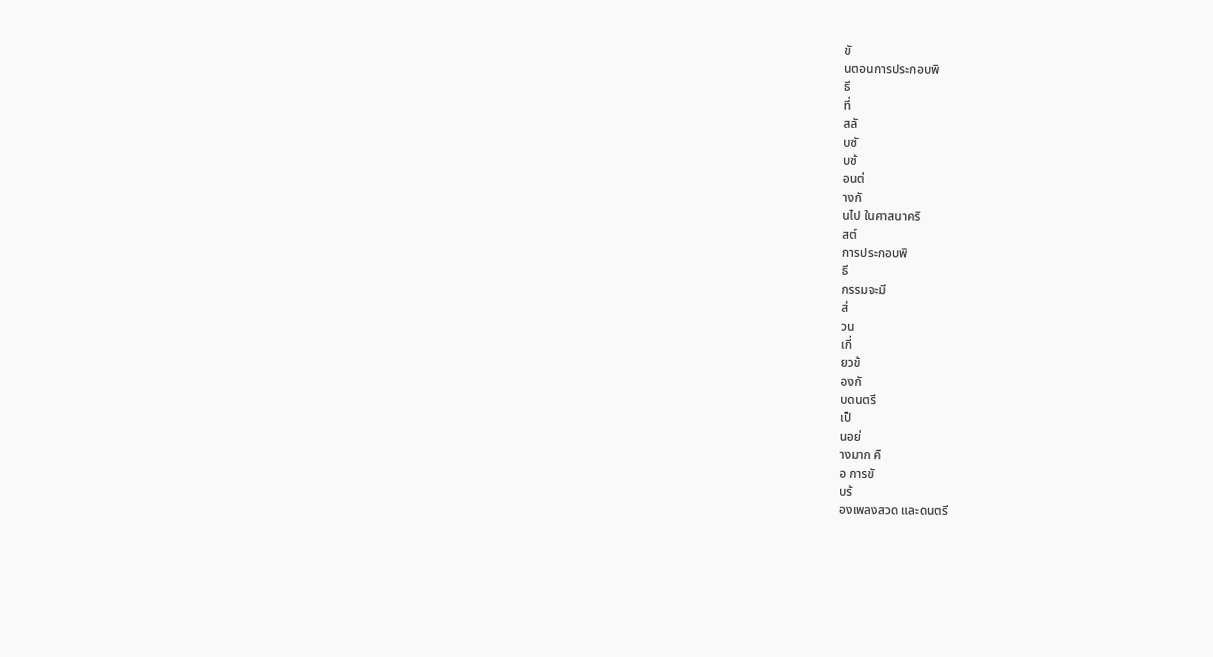ขั
นตอนการประกอบพิ
ธี
ที่
สลั
บซั
บซ้
อนต่
างกั
นไป ในศาสนาคริ
สต์
การประกอบพิ
ธี
กรรมจะมี
ส่
วน
เกี่
ยวข้
องกั
บดนตรี
เป็
นอย่
างมาก คื
อ การขั
บร้
องเพลงสวด และดนตรี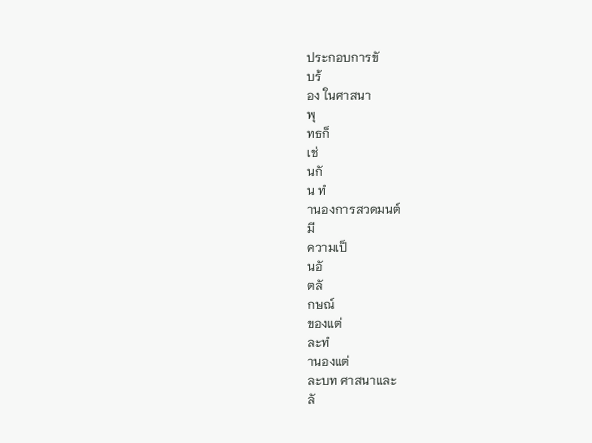ประกอบการขั
บร้
อง ในศาสนา
พุ
ทธก็
เช่
นกั
น ทํ
านองการสวดมนต์
มี
ความเป็
นอั
ตลั
กษณ์
ของแต่
ละทํ
านองแต่
ละบท ศาสนาและ
ลั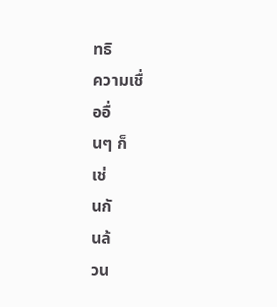ทธิ
ความเชื่
ออื่
นๆ ก็
เช่
นกั
นล้
วน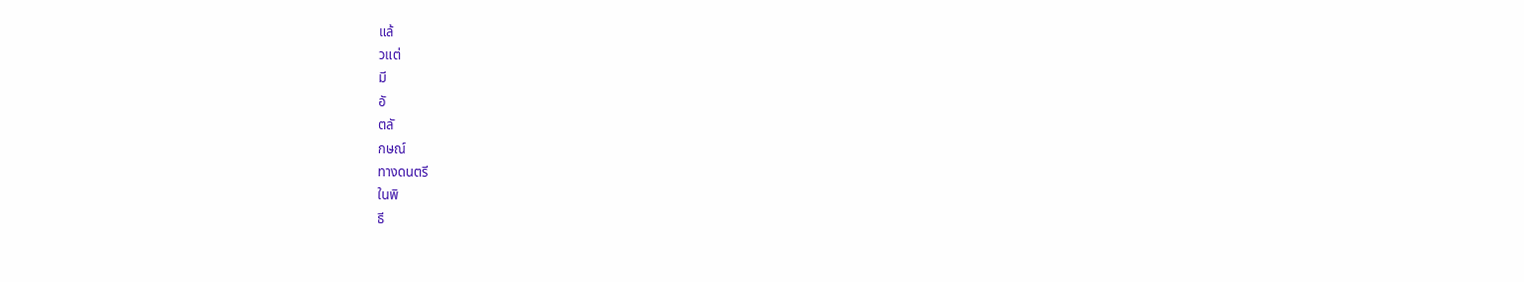แล้
วแต่
มี
อั
ตลั
กษณ์
ทางดนตรี
ในพิ
ธี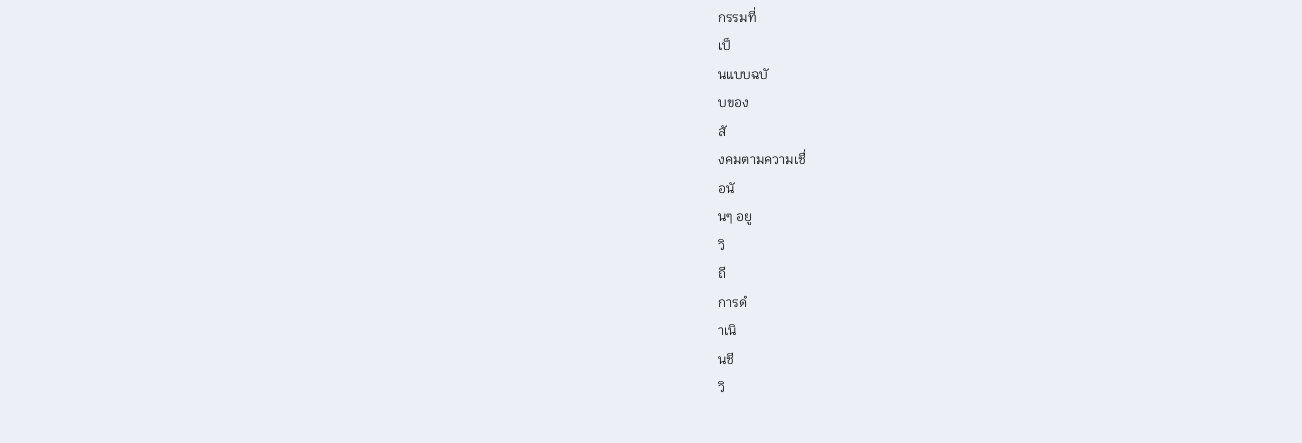กรรมที่
เป็
นแบบฉบั
บของ
สั
งคมตามความเชื่
อนั
นๆ อยู
วิ
ถี
การดํ
าเนิ
นชี
วิ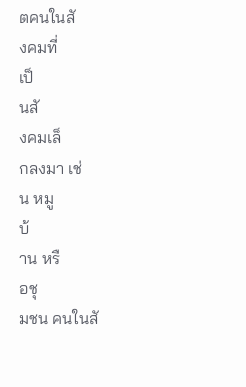ตคนในสั
งคมที่
เป็
นสั
งคมเล็
กลงมา เช่
น หมู
บ้
าน หรื
อชุ
มชน คนในสั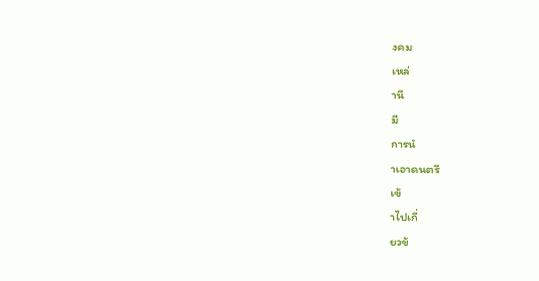งคม
เหล่
านี
มี
การนํ
าเอาดนตรี
เข้
าไปเกี่
ยวข้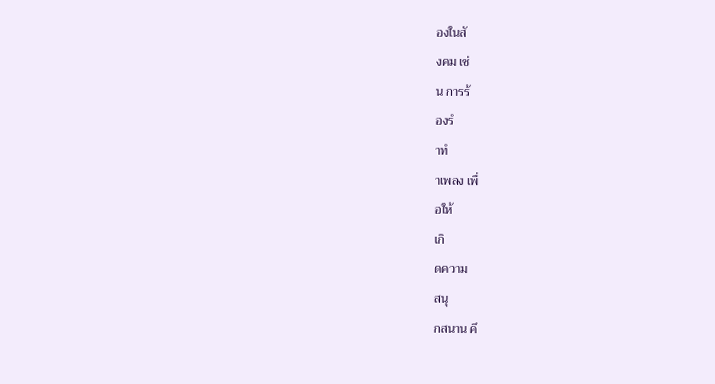องในสั
งคม เช่
น การร้
องรํ
าทํ
าเพลง เพื่
อให้
เกิ
ดความ
สนุ
กสนาน คึ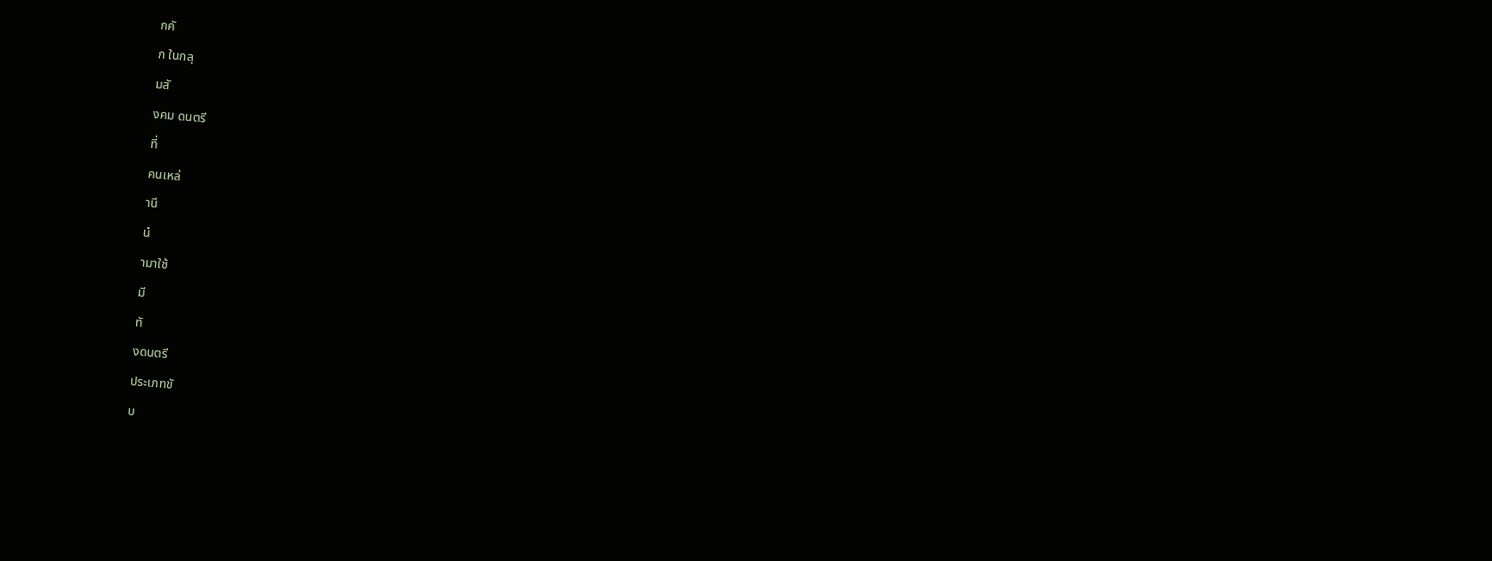กคั
ก ในกลุ
มสั
งคม ดนตรี
ที่
คนเหล่
านี
นํ
ามาใช้
มี
ทั
งดนตรี
ประเภทขั
บ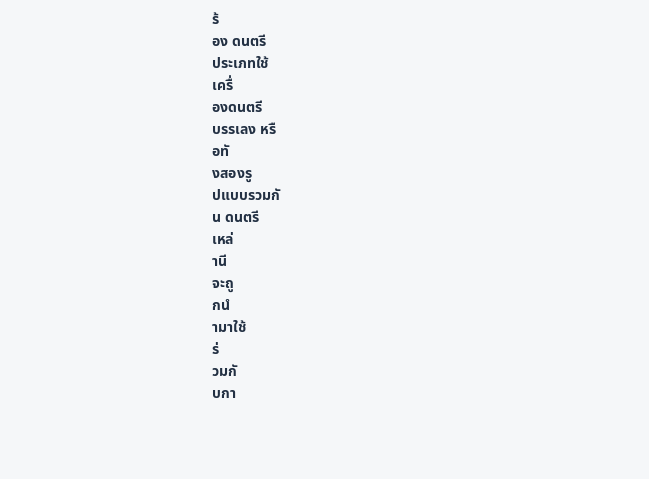ร้
อง ดนตรี
ประเภทใช้
เครื่
องดนตรี
บรรเลง หรื
อทั
งสองรู
ปแบบรวมกั
น ดนตรี
เหล่
านี
จะถู
กนํ
ามาใช้
ร่
วมกั
บกา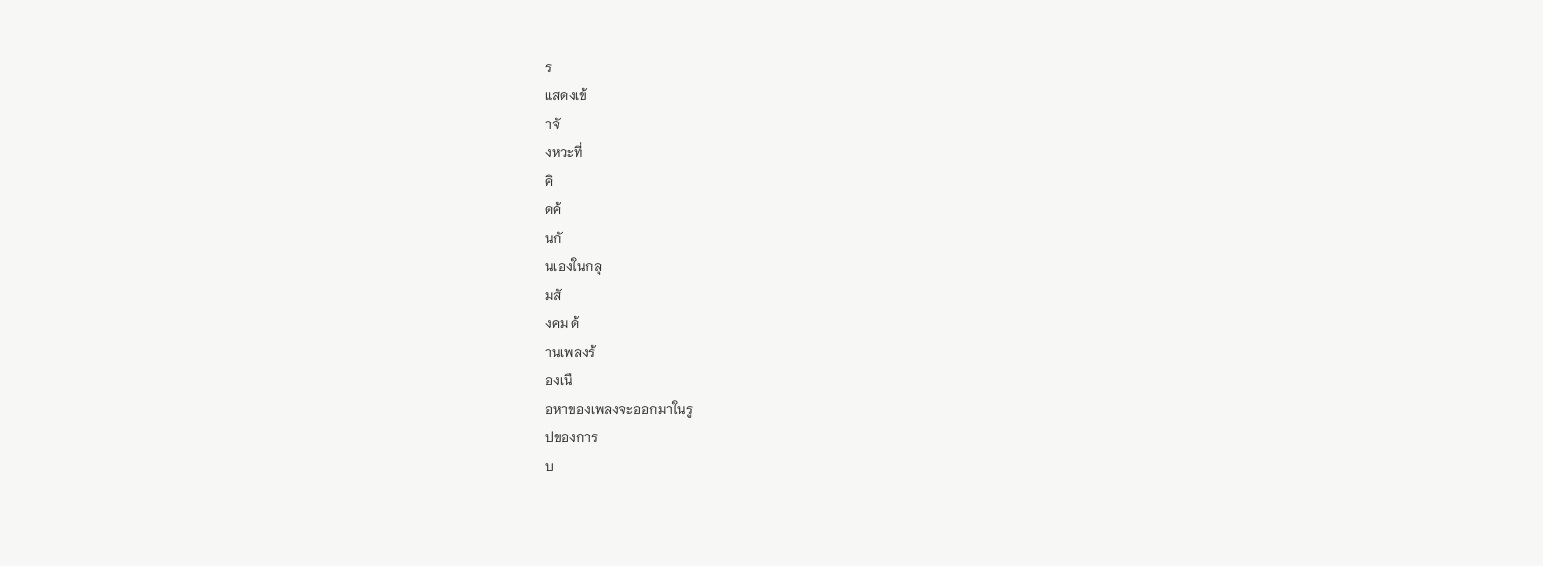ร
แสดงเข้
าจั
งหวะที่
คิ
ดค้
นกั
นเองในกลุ
มสั
งคม ด้
านเพลงร้
องเนื
อหาของเพลงจะออกมาในรู
ปของการ
บ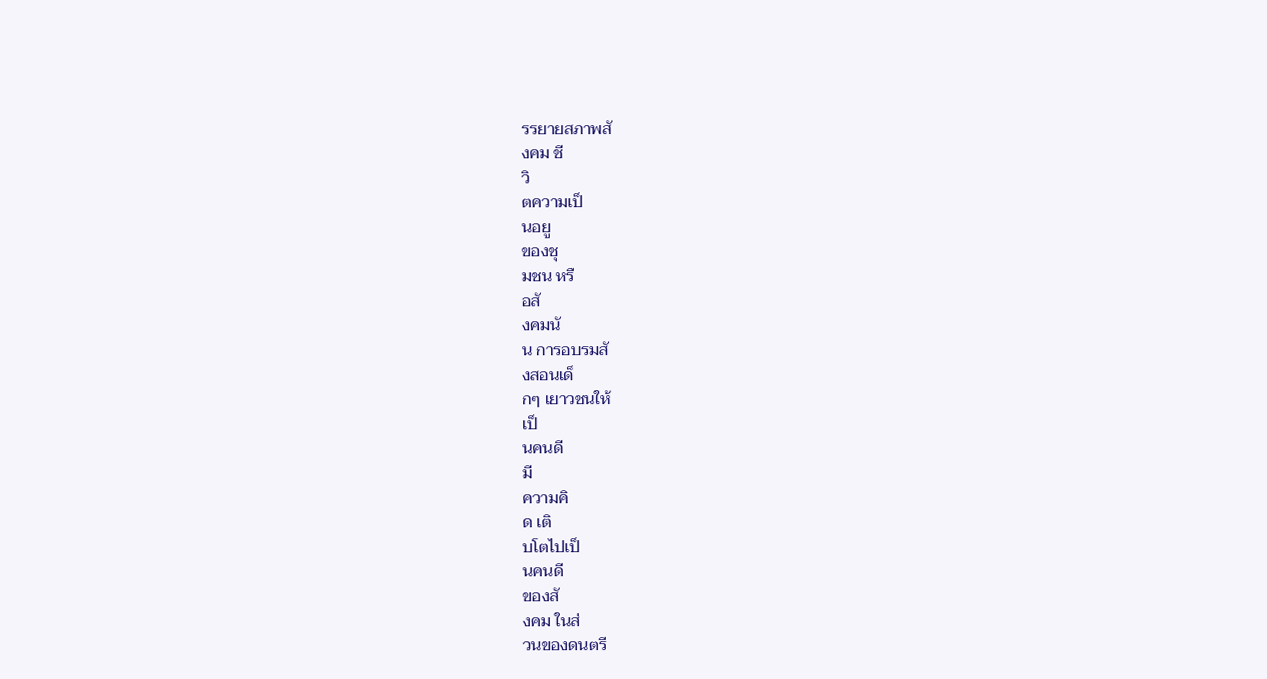รรยายสภาพสั
งคม ชี
วิ
ตความเป็
นอยู
ของชุ
มชน หรื
อสั
งคมนั
น การอบรมสั
งสอนเด็
กๆ เยาวชนให้
เป็
นคนดี
มี
ความคิ
ด เติ
บโตไปเป็
นคนดี
ของสั
งคม ในส่
วนของดนตรี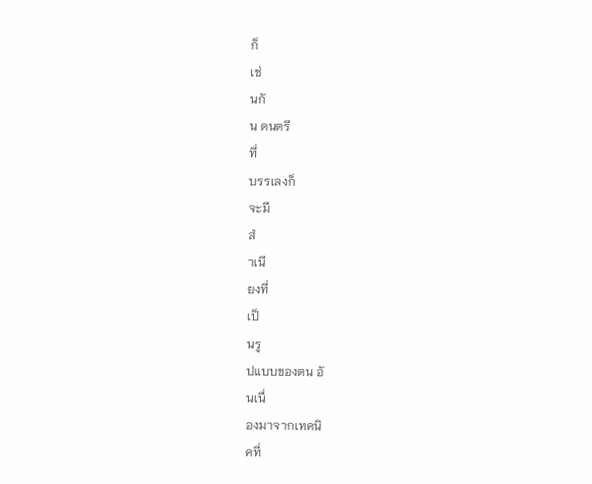ก็
เช่
นกั
น ดนตรี
ที่
บรรเลงก็
จะมี
สํ
าเนี
ยงที่
เป็
นรู
ปแบบของตน อั
นเนื่
องมาจากเทคนิ
คที่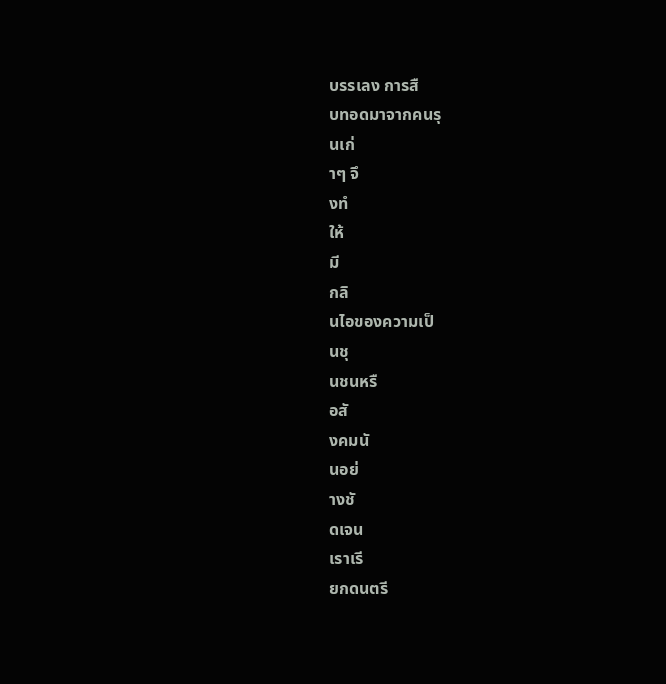บรรเลง การสื
บทอดมาจากคนรุ
นเก่
าๆ จึ
งทํ
ให้
มี
กลิ
นไอของความเป็
นชุ
นชนหรื
อสั
งคมนั
นอย่
างชั
ดเจน
เราเรี
ยกดนตรี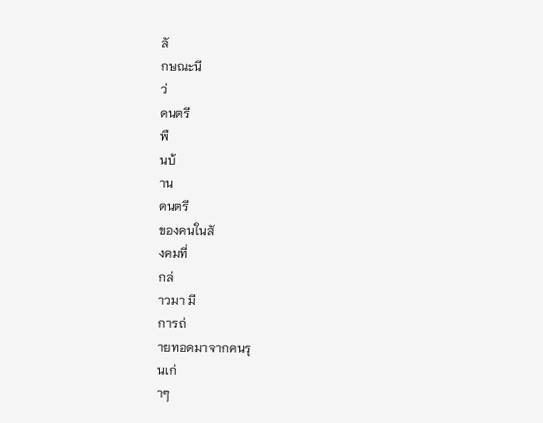ลั
กษณะนี
ว่
ดนตรี
พื
นบ้
าน
ดนตรี
ของคนในสั
งคมที่
กล่
าวมา มี
การถ่
ายทอดมาจากคนรุ
นเก่
าๆ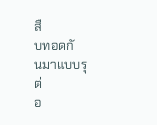สื
บทอดกั
นมาแบบรุ
ต่
อ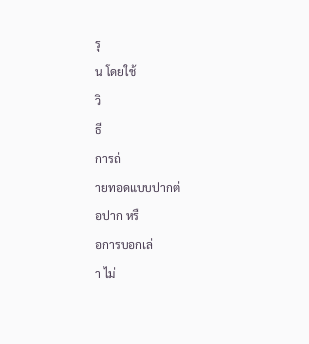รุ
น โดยใช้
วิ
ธี
การถ่
ายทอดแบบปากต่
อปาก หรื
อการบอกเล่
า ไม่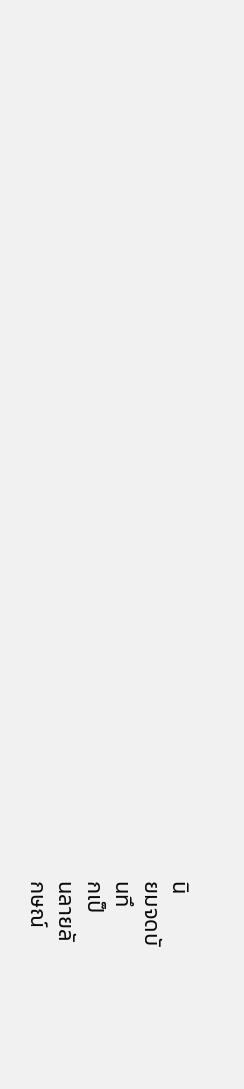นิ
ยมจดบั
นทึ
กเป็
นลายลั
กษณ์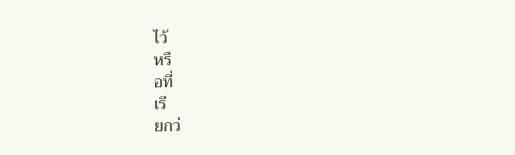ไว้
หรื
อที่
เรี
ยกว่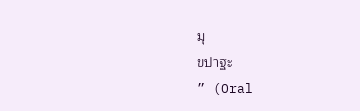มุ
ขปาฐะ
” (Oral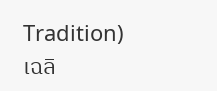Tradition)
เฉลิ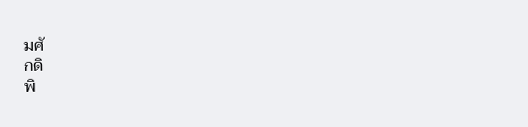มศั
กดิ
พิ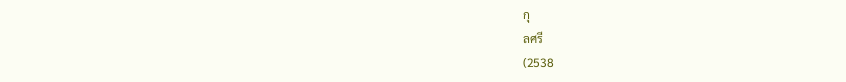กุ
ลศรี
(2538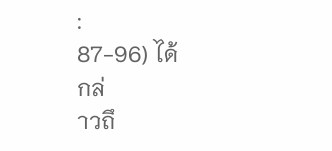:
87-96) ได้
กล่
าวถึ